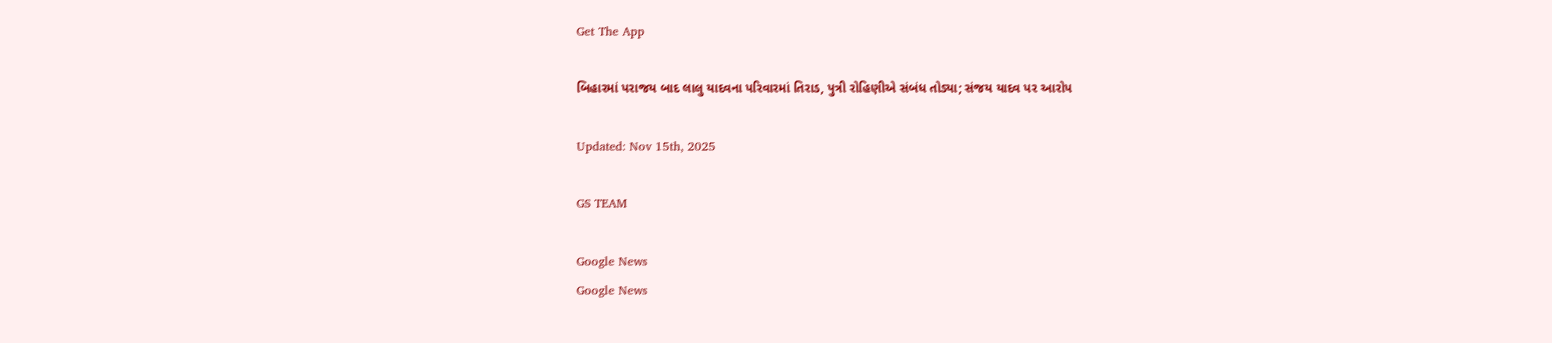Get The App

બિહારમાં પરાજય બાદ લાલુ યાદવના પરિવારમાં તિરાડ, પુત્રી રોહિણીએ સંબંધ તોડ્યા; સંજય યાદવ પર આરોપ

Updated: Nov 15th, 2025

GS TEAM

Google News
Google News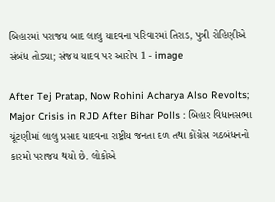બિહારમાં પરાજય બાદ લાલુ યાદવના પરિવારમાં તિરાડ, પુત્રી રોહિણીએ સંબંધ તોડ્યા; સંજય યાદવ પર આરોપ 1 - image

After Tej Pratap, Now Rohini Acharya Also Revolts; Major Crisis in RJD After Bihar Polls : બિહાર વિધાનસભા ચૂંટણીમાં લાલુ પ્રસાદ યાદવના રાષ્ટ્રીય જનતા દળ તથા કોંગ્રેસ ગઠબંધનનો કારમો પરાજય થયો છે. લોકોએ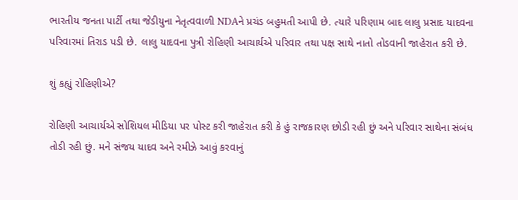ભારતીય જનતા પાર્ટી તથા જેડીયુના નેતૃત્વવાળી NDAને પ્રચંડ બહુમતી આપી છે. ત્યારે પરિણામ બાદ લાલુ પ્રસાદ યાદવના પરિવારમાં તિરાડ પડી છે. લાલુ યાદવના પુત્રી રોહિણી આચાર્યએ પરિવાર તથા પક્ષ સાથે નાતો તોડવાની જાહેરાત કરી છે.

શું કહ્યું રોહિણીએ?

રોહિણી આચાર્યએ સોશિયલ મીડિયા પર પોસ્ટ કરી જાહેરાત કરી કે હું રાજકારણ છોડી રહી છું અને પરિવાર સાથેના સંબંધ તોડી રહી છું. મને સંજય યાદવ અને રમીઝે આવું કરવાનું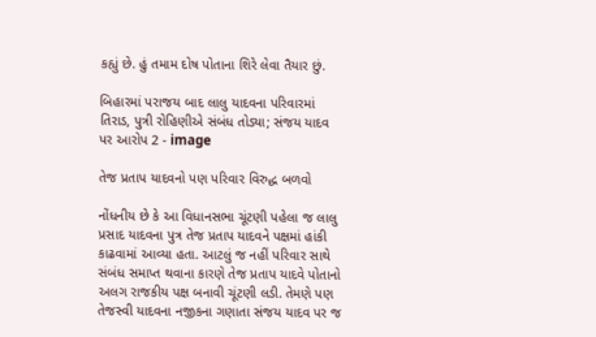કહ્યું છે. હું તમામ દોષ પોતાના શિરે લેવા તૈયાર છું.

બિહારમાં પરાજય બાદ લાલુ યાદવના પરિવારમાં તિરાડ, પુત્રી રોહિણીએ સંબંધ તોડ્યા; સંજય યાદવ પર આરોપ 2 - image

તેજ પ્રતાપ યાદવનો પણ પરિવાર વિરુદ્ધ બળવો

નોંધનીય છે કે આ વિધાનસભા ચૂંટણી પહેલા જ લાલુ પ્રસાદ યાદવના પુત્ર તેજ પ્રતાપ યાદવને પક્ષમાં હાંકી કાઢવામાં આવ્યા હતા. આટલું જ નહીં પરિવાર સાથે સંબંધ સમાપ્ત થવાના કારણે તેજ પ્રતાપ યાદવે પોતાનો અલગ રાજકીય પક્ષ બનાવી ચૂંટણી લડી. તેમણે પણ તેજસ્વી યાદવના નજીકના ગણાતા સંજય યાદવ પર જ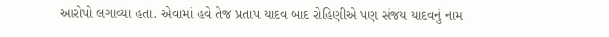આરોપો લગાવ્યા હતા. એવામાં હવે તેજ પ્રતાપ યાદવ બાદ રોહિણીએ પણ સંજય યાદવનું નામ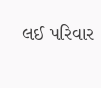લઈ પરિવાર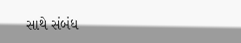સાથે સંબંધ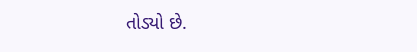તોડ્યો છે.